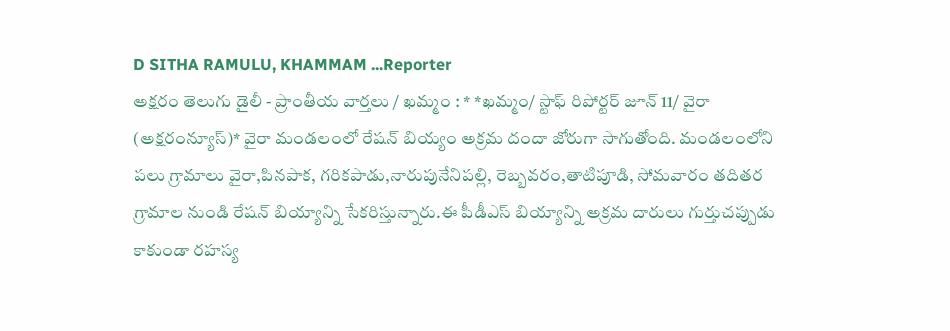D SITHA RAMULU, KHAMMAM ...Reporter
అక్షరం తెలుగు డైలీ - ప్రాంతీయ వార్తలు / ఖమ్మం : * *ఖమ్మం/ స్టాఫ్ రిపోర్టర్ జూన్ 11/ వైరా (అక్షరంన్యూస్)* వైరా మండలంలో రేషన్ బియ్యం అక్రమ దందా జోరుగా సాగుతోంది. మండలంలోని పలు గ్రామాలు వైరా,పినపాక, గరికపాడు,నారుపునేనిపల్లి, రెబ్బవరం,తాటిపూడి, సోమవారం తదితర గ్రామాల నుండి రేషన్ బియ్యాన్ని సేకరిస్తున్నారు.ఈ పీడీఎస్ బియ్యాన్ని అక్రమ దారులు గుర్తుచప్పుడు కాకుండా రహస్య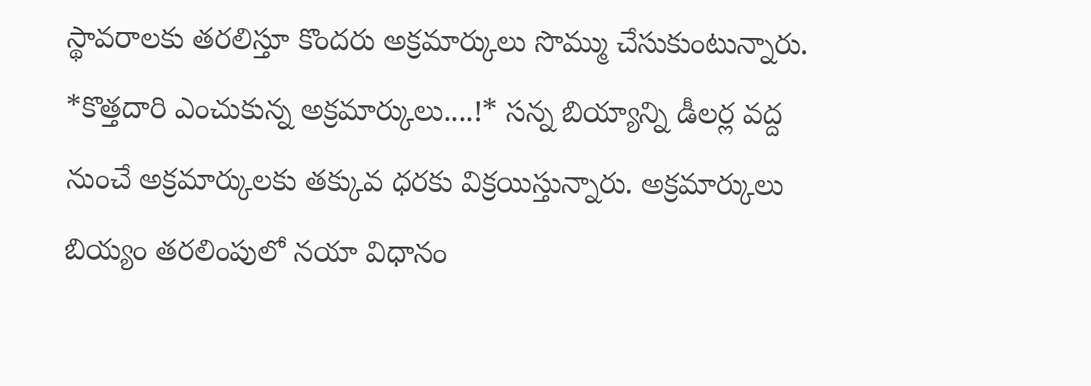స్థావరాలకు తరలిస్తూ కొందరు అక్రమార్కులు సొమ్ము చేసుకుంటున్నారు. *కొత్తదారి ఎంచుకున్న అక్రమార్కులు....!* సన్న బియ్యాన్ని డీలర్ల వద్ద నుంచే అక్రమార్కులకు తక్కువ ధరకు విక్రయిస్తున్నారు. అక్రమార్కులు బియ్యం తరలింపులో నయా విధానం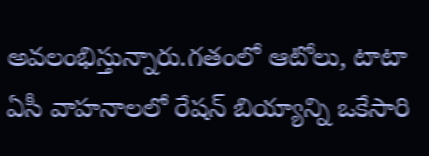అవలంభిస్తున్నారు.గతంలో ఆటోలు, టాటా ఏసీ వాహనాలలో రేషన్ బియ్యాన్ని ఒకేసారి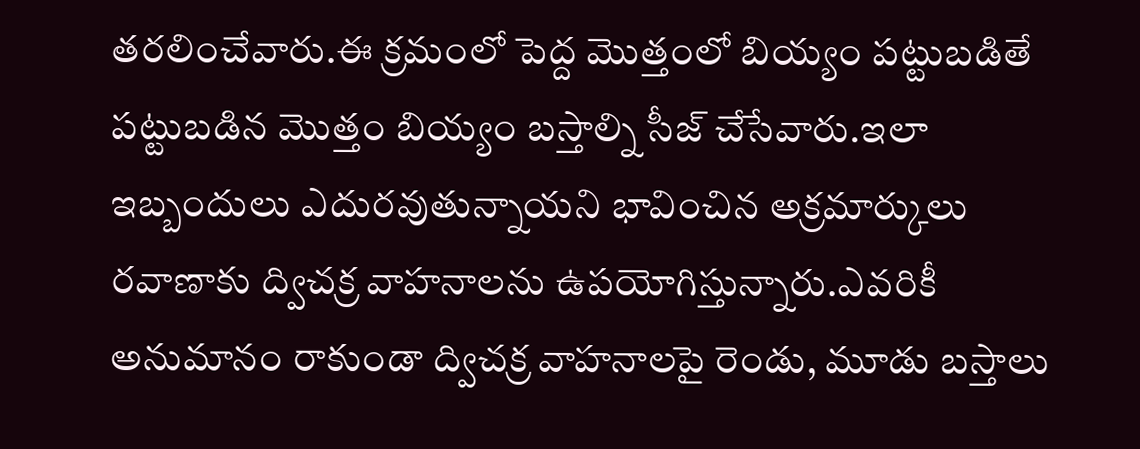తరలించేవారు.ఈ క్రమంలో పెద్ద మొత్తంలో బియ్యం పట్టుబడితే పట్టుబడిన మొత్తం బియ్యం బస్తాల్ని సీజ్ చేసేవారు.ఇలా ఇబ్బందులు ఎదురవుతున్నాయని భావించిన అక్రమార్కులు రవాణాకు ద్విచక్ర వాహనాలను ఉపయోగిస్తున్నారు.ఎవరికీ అనుమానం రాకుండా ద్విచక్ర వాహనాలపై రెండు, మూడు బస్తాలు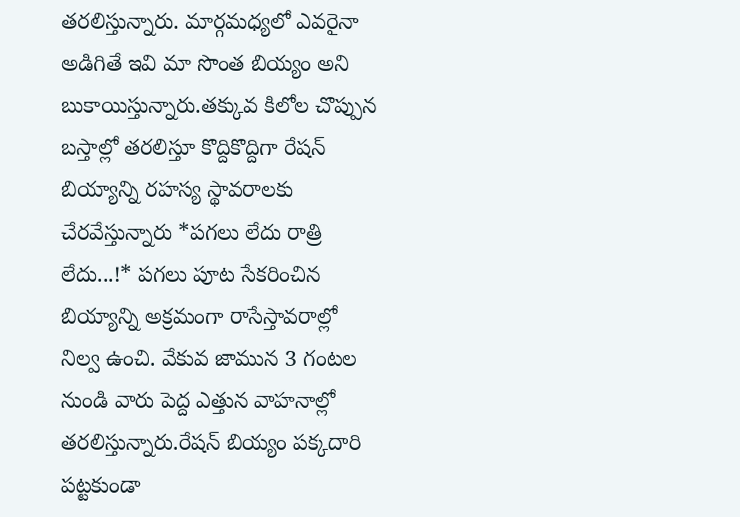తరలిస్తున్నారు. మార్గమధ్యలో ఎవరైనా అడిగితే ఇవి మా సొంత బియ్యం అని బుకాయిస్తున్నారు.తక్కువ కిలోల చొప్పున బస్తాల్లో తరలిస్తూ కొద్దికొద్దిగా రేషన్ బియ్యాన్ని రహస్య స్థావరాలకు చేరవేస్తున్నారు *పగలు లేదు రాత్రి లేదు...!* పగలు పూట సేకరించిన బియ్యాన్ని అక్రమంగా రాసేస్తావరాల్లో నిల్వ ఉంచి. వేకువ జామున 3 గంటల నుండి వారు పెద్ద ఎత్తున వాహనాల్లో తరలిస్తున్నారు.రేషన్ బియ్యం పక్కదారి పట్టకుండా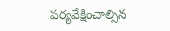పర్యవేక్షించాల్సిన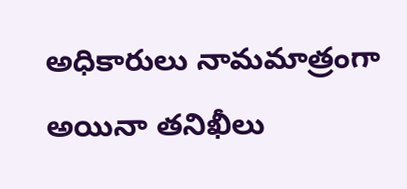అధికారులు నామమాత్రంగా అయినా తనిఖీలు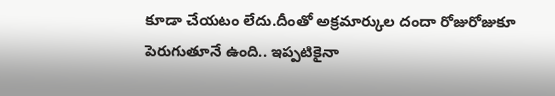కూడా చేయటం లేదు.దీంతో అక్రమార్కుల దందా రోజురోజుకూ పెరుగుతూనే ఉంది.. ఇప్పటికైనా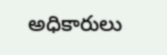అధికారులు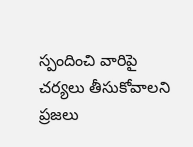స్పందించి వారిపై చర్యలు తీసుకోవాలని ప్రజలు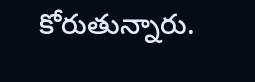కోరుతున్నారు.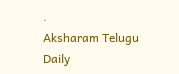.
Aksharam Telugu Daily